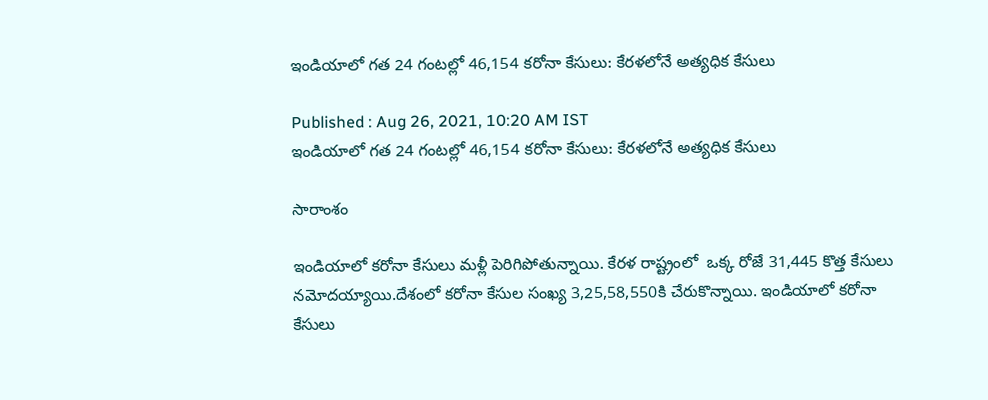ఇండియాలో గత 24 గంటల్లో 46,154 కరోనా కేసులు: కేరళలోనే అత్యధిక కేసులు

Published : Aug 26, 2021, 10:20 AM IST
ఇండియాలో గత 24 గంటల్లో 46,154 కరోనా కేసులు: కేరళలోనే అత్యధిక కేసులు

సారాంశం

ఇండియాలో కరోనా కేసులు మళ్లీ పెరిగిపోతున్నాయి. కేరళ రాష్ట్రంలో  ఒక్క రోజే 31,445 కొత్త కేసులు నమోదయ్యాయి.దేశంలో కరోనా కేసుల సంఖ్య 3,25,58,550కి చేరుకొన్నాయి. ఇండియాలో కరోనా కేసులు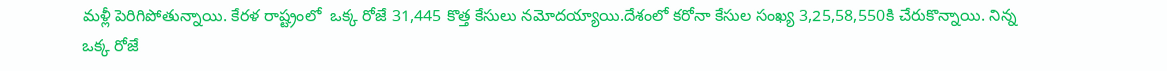మళ్లీ పెరిగిపోతున్నాయి. కేరళ రాష్ట్రంలో  ఒక్క రోజే 31,445 కొత్త కేసులు నమోదయ్యాయి.దేశంలో కరోనా కేసుల సంఖ్య 3,25,58,550కి చేరుకొన్నాయి. నిన్న ఒక్క రోజే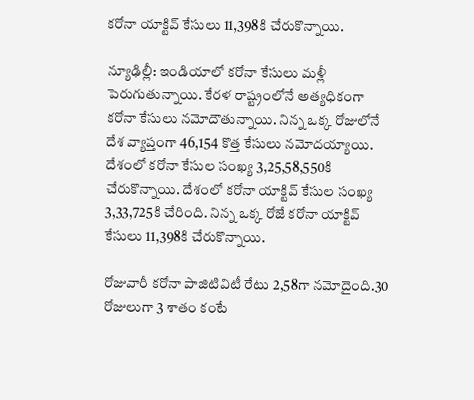కరోనా యాక్టివ్ కేసులు 11,398కి చేరుకొన్నాయి.

న్యూఢిల్లీ: ఇండియాలో కరోనా కేసులు మళ్లీ పెరుగుతున్నాయి. కేరళ రాష్ట్రంలోనే అత్యధికంగా కరోనా కేసులు నమోదౌతున్నాయి. నిన్న ఒక్క రోజులోనే దేశ వ్యాప్తంగా 46,154 కొత్త కేసులు నమోదయ్యాయి. దేశంలో కరోనా కేసుల సంఖ్య 3,25,58,550కి చేరుకొన్నాయి. దేశంలో కరోనా యాక్టివ్ కేసుల సంఖ్య 3,33,725కి చేరింది. నిన్న ఒక్క రోజే కరోనా యాక్టివ్ కేసులు 11,398కి చేరుకొన్నాయి.

రోజువారీ కరోనా పాజిటివిటీ రేటు 2,58గా నమోదైంది.30 రోజులుగా 3 శాతం కంటే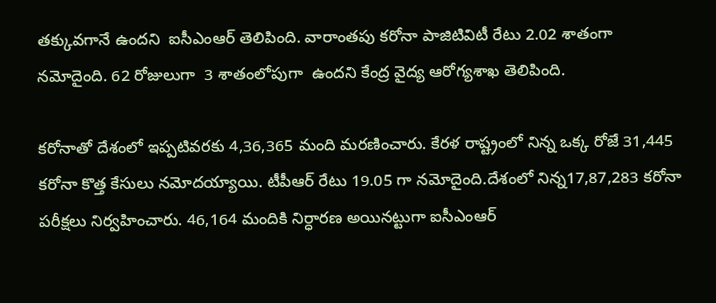తక్కువగానే ఉందని  ఐసీఎంఆర్ తెలిపింది. వారాంతపు కరోనా పాజిటివిటీ రేటు 2.02 శాతంగా నమోదైంది. 62 రోజులుగా  3 శాతంలోపుగా  ఉందని కేంద్ర వైద్య ఆరోగ్యశాఖ తెలిపింది.

కరోనాతో దేశంలో ఇప్పటివరకు 4,36,365 మంది మరణించారు. కేరళ రాష్ట్రంలో నిన్న ఒక్క రోజే 31,445  కరోనా కొత్త కేసులు నమోదయ్యాయి. టీపీఆర్ రేటు 19.05 గా నమోదైంది.దేశంలో నిన్న17,87,283 కరోనా పరీక్షలు నిర్వహించారు. 46,164 మందికి నిర్ధారణ అయినట్టుగా ఐసీఎంఆర్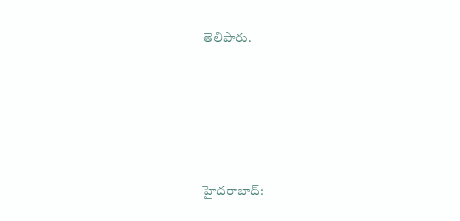తెలిపారు.





హైదరాబాద్: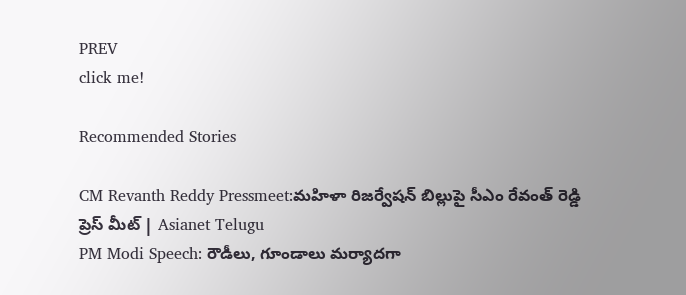PREV
click me!

Recommended Stories

CM Revanth Reddy Pressmeet:మహిళా రిజర్వేషన్ బిల్లుపై సీఎం రేవంత్ రెడ్డి ప్రెస్ మీట్ | Asianet Telugu
PM Modi Speech: రౌడీలు, గూండాలు మర్యాదగా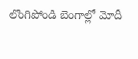లొంగిపోండి బెంగాల్లో మోదీ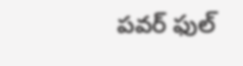పవర్ ఫుల్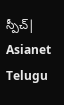స్పీచ్| Asianet Telugu